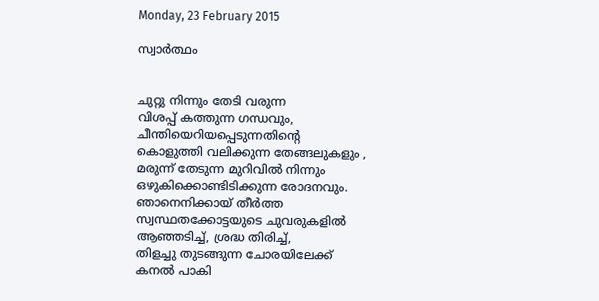Monday, 23 February 2015

സ്വാര്‍ത്ഥം


ചുറ്റു നിന്നും തേടി വരുന്ന
വിശപ്പ്‌ കത്തുന്ന ഗന്ധവും,
ചീന്തിയെറിയപ്പെടുന്നതിന്റെ
കൊളുത്തി വലിക്കുന്ന തേങ്ങലുകളും ,
മരുന്ന് തേടുന്ന മുറിവില്‍ നിന്നും
ഒഴുകിക്കൊണ്ടിടിക്കുന്ന രോദനവും.
ഞാനെനിക്കായ്‌ തീര്‍ത്ത
സ്വസ്ഥതക്കോട്ടയുടെ ചുവരുകളില്‍
ആഞ്ഞടിച്ച്, ശ്രദ്ധ തിരിച്ച്,
തിളച്ചു തുടങ്ങുന്ന ചോരയിലേക്ക്
കനല്‍ പാകി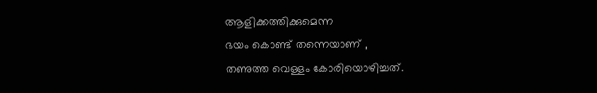ആളിക്കത്തിക്കുമെന്ന
ഭയം കൊണ്ട് തന്നെയാണ് ,
തണുത്ത വെള്ളം കോരിയൊഴിച്ചത്.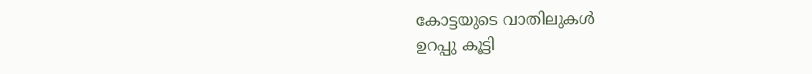കോട്ടയുടെ വാതിലുകള്‍
ഉറപ്പു കൂട്ടി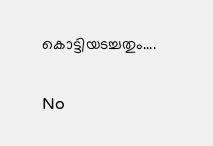കൊട്ടിയടച്ചതും....

No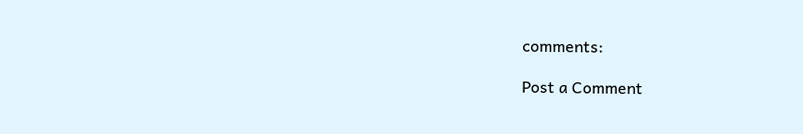comments:

Post a Comment